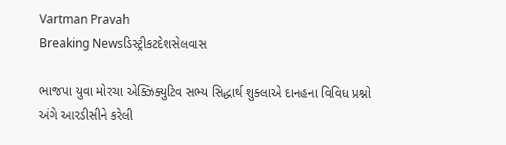Vartman Pravah
Breaking Newsડિસ્ટ્રીકટદેશસેલવાસ

ભાજપા યુવા મોરચા એક્ઝિક્યુટિવ સભ્‍ય સિદ્ધાર્થ શુક્‍લાએ દાનહના વિવિધ પ્રશ્નો અંગે આરડીસીને કરેલી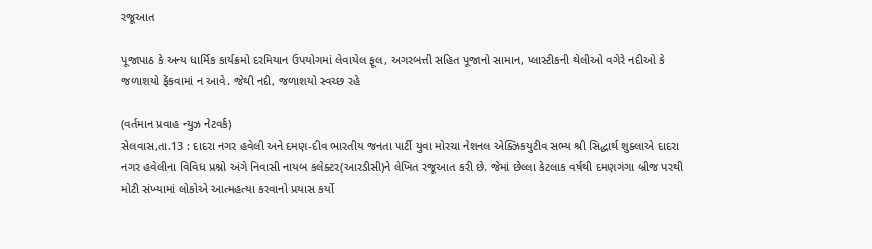રજૂઆત

પૂજાપાઠ કે અન્‍ય ધાર્મિક કાર્યક્રમો દરમિયાન ઉપયોગમાં લેવાયેલ ફૂલ, અગરબત્તી સહિત પૂજાનો સામાન, પ્‍લાસ્‍ટીકની થેલીઓ વગેરે નદીઓ કે જળાશયો ફેંકવામાં ન આવે. જેથી નદી, જળાશયો સ્‍વચ્‍છ રહે

(વર્તમાન પ્રવાહ ન્‍યુઝ નેટવર્ક)
સેલવાસ,તા.13 : દાદરા નગર હવેલી અને દમણ-દીવ ભારતીય જનતા પાર્ટી યુવા મોરચા નેશનલ એક્‍ઝિકયુટીવ સભ્‍ય શ્રી સિદ્ધાર્થ શુક્‍લાએ દાદરા નગર હવેલીના વિવિધ પ્રશ્નો અંગે નિવાસી નાયબ કલેક્‍ટર(આરડીસી)ને લેખિત રજૂઆત કરી છે. જેમાં છેલ્લા કેટલાક વર્ષથી દમણગંગા બ્રીજ પરથી મોટી સંખ્‍યામાં લોકોએ આત્‍મહત્‍યા કરવાનો પ્રયાસ કર્યો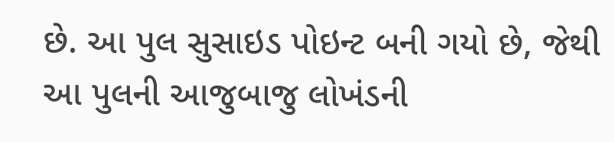છે. આ પુલ સુસાઇડ પોઇન્‍ટ બની ગયો છે, જેથી આ પુલની આજુબાજુ લોખંડની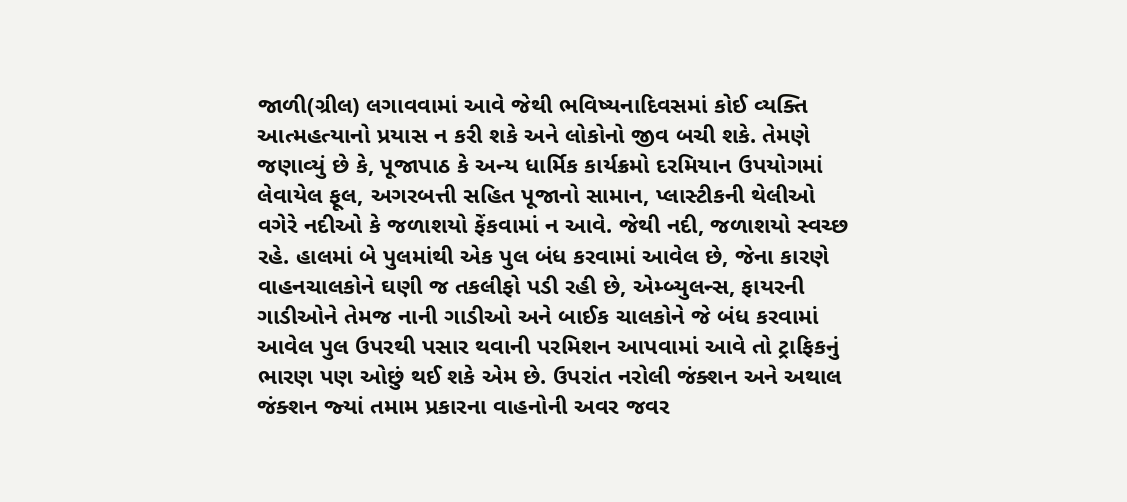જાળી(ગ્રીલ) લગાવવામાં આવે જેથી ભવિષ્‍યનાદિવસમાં કોઈ વ્‍યક્‍તિ આત્‍મહત્‍યાનો પ્રયાસ ન કરી શકે અને લોકોનો જીવ બચી શકે. તેમણે જણાવ્‍યું છે કે, પૂજાપાઠ કે અન્‍ય ધાર્મિક કાર્યક્રમો દરમિયાન ઉપયોગમાં લેવાયેલ ફૂલ, અગરબત્તી સહિત પૂજાનો સામાન, પ્‍લાસ્‍ટીકની થેલીઓ વગેરે નદીઓ કે જળાશયો ફેંકવામાં ન આવે. જેથી નદી, જળાશયો સ્‍વચ્‍છ રહે. હાલમાં બે પુલમાંથી એક પુલ બંધ કરવામાં આવેલ છે, જેના કારણે વાહનચાલકોને ઘણી જ તકલીફો પડી રહી છે, એમ્‍બ્‍યુલન્‍સ, ફાયરની ગાડીઓને તેમજ નાની ગાડીઓ અને બાઈક ચાલકોને જે બંધ કરવામાં આવેલ પુલ ઉપરથી પસાર થવાની પરમિશન આપવામાં આવે તો ટ્રાફિકનું ભારણ પણ ઓછું થઈ શકે એમ છે. ઉપરાંત નરોલી જંક્‍શન અને અથાલ જંક્‍શન જ્‍યાં તમામ પ્રકારના વાહનોની અવર જવર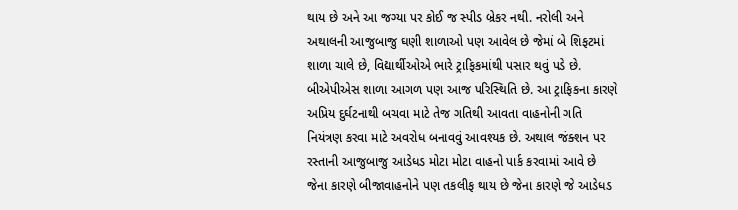થાય છે અને આ જગ્‍યા પર કોઈ જ સ્‍પીડ બ્રેકર નથી. નરોલી અને અથાલની આજુબાજુ ઘણી શાળાઓ પણ આવેલ છે જેમાં બે શિફટમાં શાળા ચાલે છે, વિદ્યાર્થીઓએ ભારે ટ્રાફિકમાંથી પસાર થવું પડે છે. બીએપીએસ શાળા આગળ પણ આજ પરિસ્‍થિતિ છે. આ ટ્રાફિકના કારણે અપ્રિય દુર્ઘટનાથી બચવા માટે તેજ ગતિથી આવતા વાહનોની ગતિ નિયંત્રણ કરવા માટે અવરોધ બનાવવું આવશ્‍યક છે. અથાલ જંક્‍શન પર રસ્‍તાની આજુબાજુ આડેધડ મોટા મોટા વાહનો પાર્ક કરવામાં આવે છે જેના કારણે બીજાવાહનોને પણ તકલીફ થાય છે જેના કારણે જે આડેધડ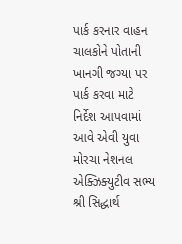પાર્ક કરનાર વાહન ચાલકોને પોતાની ખાનગી જગ્‍યા પર પાર્ક કરવા માટે નિર્દેશ આપવામાં આવે એવી યુવા મોરચા નેશનલ એક્‍ઝિક્‍યુટીવ સભ્‍ય શ્રી સિદ્ધાર્થ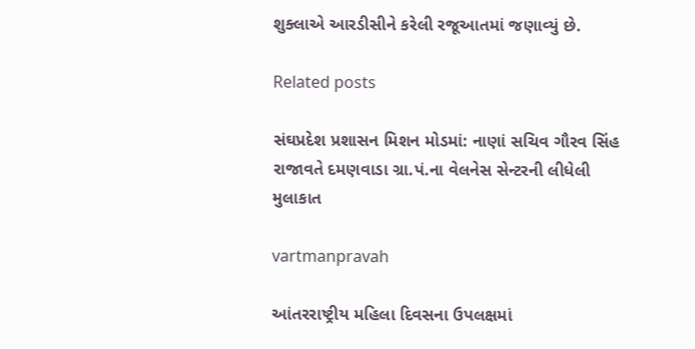શુક્‍લાએ આરડીસીને કરેલી રજૂઆતમાં જણાવ્‍યું છે.

Related posts

સંઘપ્રદેશ પ્રશાસન મિશન મોડમાં: નાણાં સચિવ ગૌરવ સિંહ રાજાવતે દમણવાડા ગ્રા.પં.ના વેલનેસ સેન્‍ટરની લીધેલી મુલાકાત

vartmanpravah

આંતરરાષ્‍ટ્રીય મહિલા દિવસના ઉપલક્ષમાં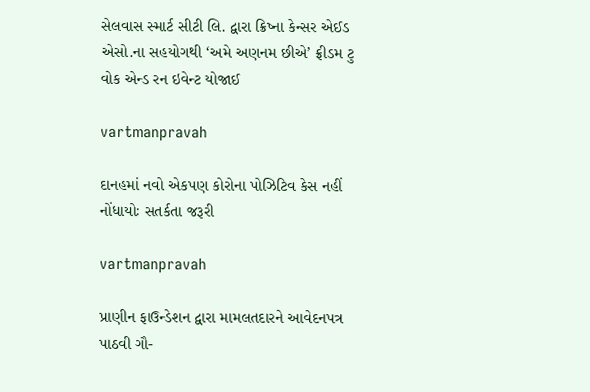સેલવાસ સ્‍માર્ટ સીટી લિ. દ્વારા ક્રિષ્‍ના કેન્‍સર એઈડ એસો.ના સહયોગથી ‘અમે અણનમ છીએ’ ફ્રીડમ ટુ વોક એન્‍ડ રન ઇવેન્‍ટ યોજાઈ

vartmanpravah

દાનહમાં નવો એકપણ કોરોના પોઝિટિવ કેસ નહીં નોંધાયોઃ સતર્કતા જરૂરી

vartmanpravah

પ્રાણીન ફાઉન્‍ડેશન દ્વારા મામલતદારને આવેદનપત્ર પાઠવી ગૌ-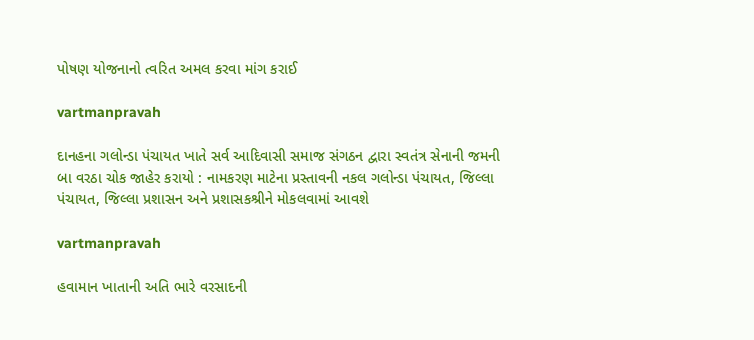પોષણ યોજનાનો ત્‍વરિત અમલ કરવા માંગ કરાઈ

vartmanpravah

દાનહના ગલોન્‍ડા પંચાયત ખાતે સર્વ આદિવાસી સમાજ સંગઠન દ્વારા સ્‍વતંત્ર સેનાની જમની બા વરઠા ચોક જાહેર કરાયો : નામકરણ માટેના પ્રસ્‍તાવની નકલ ગલોન્‍ડા પંચાયત, જિલ્લા પંચાયત, જિલ્લા પ્રશાસન અને પ્રશાસકશ્રીને મોકલવામાં આવશે

vartmanpravah

હવામાન ખાતાની અતિ ભારે વરસાદની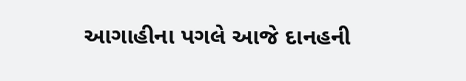આગાહીના પગલે આજે દાનહની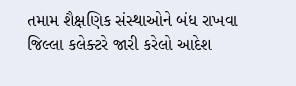તમામ શૈક્ષણિક સંસ્‍થાઓને બંધ રાખવા જિલ્લા કલેક્‍ટરે જારી કરેલો આદેશ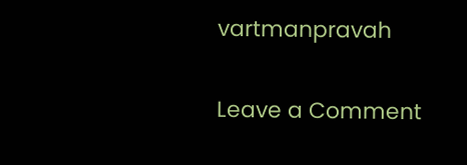vartmanpravah

Leave a Comment